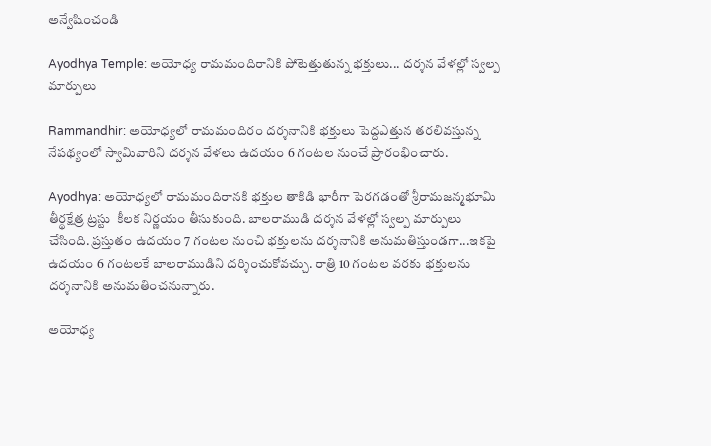అన్వేషించండి

Ayodhya Temple: అయోధ్య రామమందిరానికి పోటెత్తుతున్న భక్తులు... దర్శన వేళల్లో స్వల్ప మార్పులు

Rammandhir: అయోధ్యలో రామమందిరం దర్శనానికి భక్తులు పెద్దఎత్తున తరలివస్తున్న నేపథ్యంలో స్వామివారిని దర్శన వేళలు ఉదయం 6 గంటల నుంచే ప్రారంభించారు.

Ayodhya: అయోధ్యలో రామమందిరానకి భక్తుల తాకిడి భారీగా పెరగడంతో శ్రీరామజన్మభూమి తీర్థక్షేత్ర ట్రస్టు  కీలక నిర్ణయం తీసుకుంది. బాలరాముడి దర్శన వేళల్లో స్వల్ప మార్పులు చేసింది. ప్రస్తుతం ఉదయం 7 గంటల నుంచి భక్తులను దర్శనానికి అనుమతిస్తుండగా...ఇకపై ఉదయం 6 గంటలకే బాలరాముడిని దర్శించుకోవచ్చు. రాత్రి 10 గంటల వరకు భక్తులను  దర్శనానికి అనుమతించనున్నారు.

అయోధ్య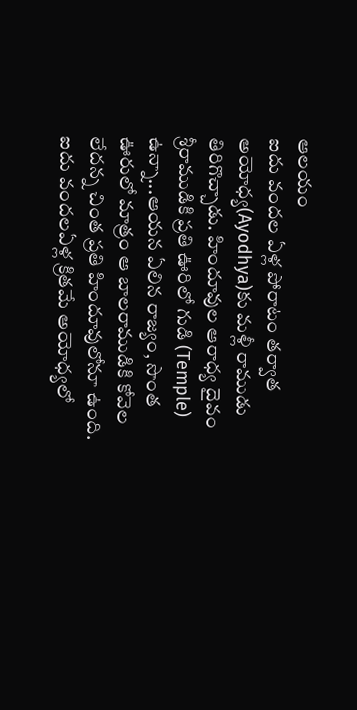ఆలయం
ఐదు వందల ఏళ్ల పోరాటం తర్వాత అయోధ్య(Ayodhya)కు మళ్లీ రాముడు తిరిగొచ్చాడు. హిందూవుల ఆరాధ్య దైవం శ్రీరాముడికి ప్రతి ఊరిలో గుడి (Temple) ఉన్నా...ఆయన ఏలిన రాజ్యం, సొంత ఊరులో మాత్రం ఆ బాలరాముడికి కోవెల లేదన్న చింత ప్రతి హిందూవులోనూ ఉంది. ఐదు వందలఏళ్ల క్రితమే అయోధ్యలో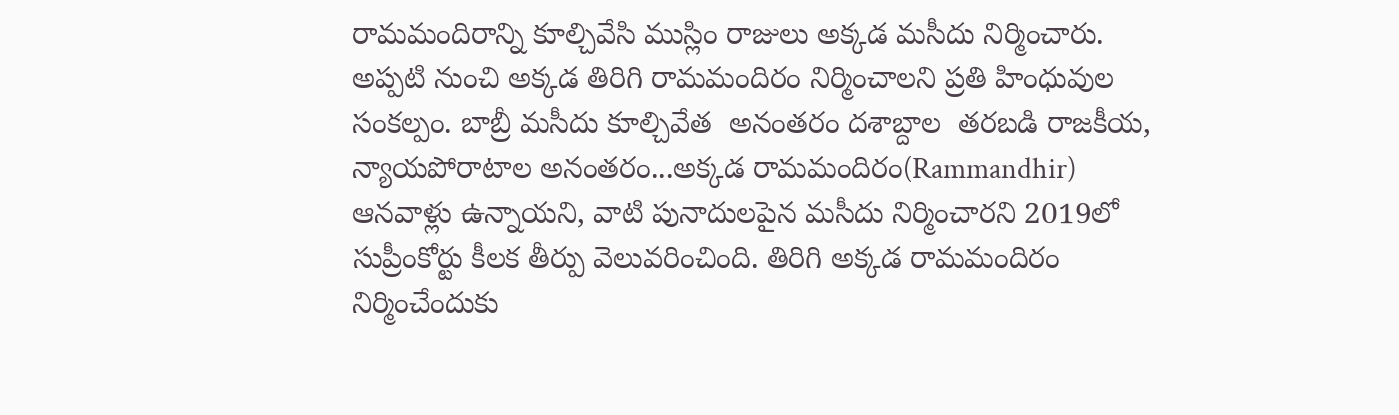రామమందిరాన్ని కూల్చివేసి ముస్లిం రాజులు అక్కడ మసీదు నిర్మించారు. అప్పటి నుంచి అక్కడ తిరిగి రామమందిరం నిర్మించాలని ప్రతి హింధువుల సంకల్పం. బాబ్రీ మసీదు కూల్చివేత  అనంతరం దశాబ్దాల  తరబడి రాజకీయ, న్యాయపోరాటాల అనంతరం...అక్కడ రామమందిరం(Rammandhir) ఆనవాళ్లు ఉన్నాయని, వాటి పునాదులపైన మసీదు నిర్మించారని 2019లో  సుప్రీంకోర్టు కీలక తీర్పు వెలువరించింది. తిరిగి అక్కడ రామమందిరం  నిర్మించేందుకు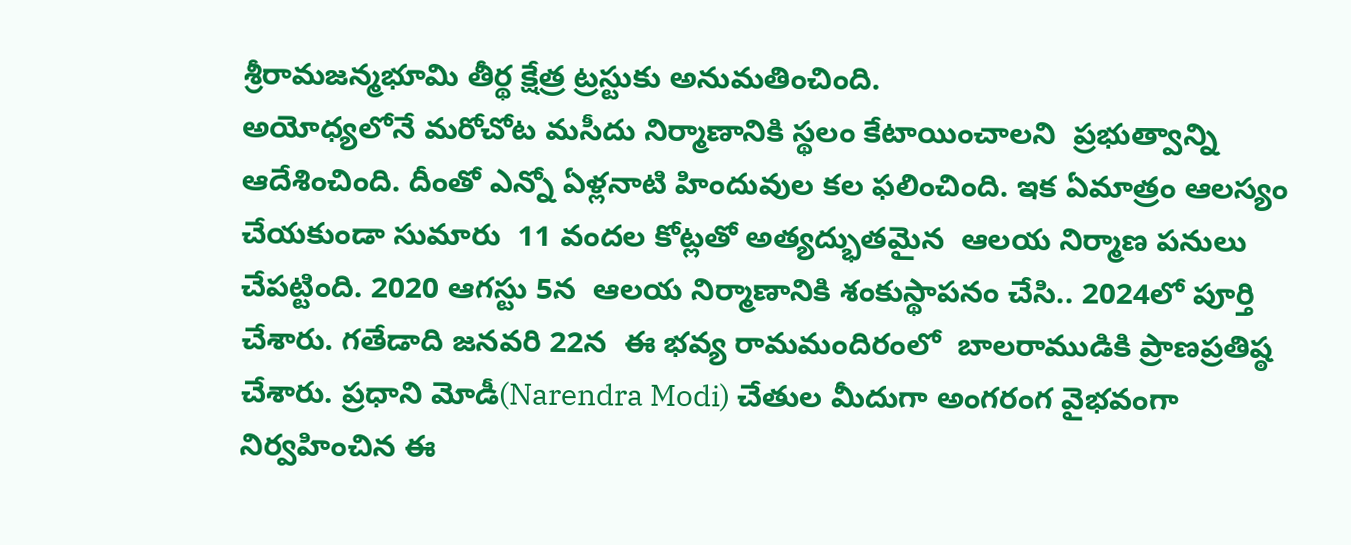శ్రీరామజన్మభూమి తీర్థ క్షేత్ర ట్రస్టుకు అనుమతించింది.
అయోధ్యలోనే మరోచోట మసీదు నిర్మాణానికి స్థలం కేటాయించాలని  ప్రభుత్వాన్ని ఆదేశించింది. దీంతో ఎన్నో ఏళ్లనాటి హిందువుల కల ఫలించింది. ఇక ఏమాత్రం ఆలస్యం చేయకుండా సుమారు  11 వందల కోట్లతో అత్యద్భుతమైన  ఆలయ నిర్మాణ పనులు చేపట్టింది. 2020 ఆగస్టు 5న  ఆలయ నిర్మాణానికి శంకుస్థాపనం చేసి.. 2024లో పూర్తి చేశారు. గతేడాది జనవరి 22న  ఈ భవ్య రామమందిరంలో  బాలరాముడికి ప్రాణప్రతిష్ఠ చేశారు. ప్రధాని మోడీ(Narendra Modi) చేతుల మీదుగా అంగరంగ వైభవంగా  నిర్వహించిన ఈ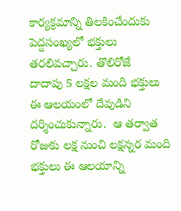కార్యక్రమాన్ని తిలకించేందుకు పెద్దసంఖ్యలో భక్తులు తరలివచ్చారు. తొలిరోజే  దాదాపు 5 లక్షల మంది భక్తులు ఈ ఆలయంలో దేవుడిని దర్శించుకున్నారు.  ఆ తర్వాత  రోజుకు లక్ష నుంచి లక్షన్నర మంది భక్తులు ఈ ఆలయాన్ని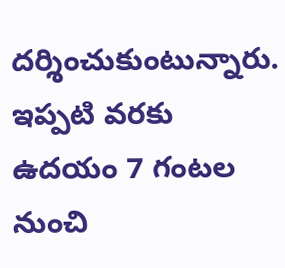దర్శించుకుంటున్నారు. ఇప్పటి వరకు ఉదయం 7 గంటల నుంచి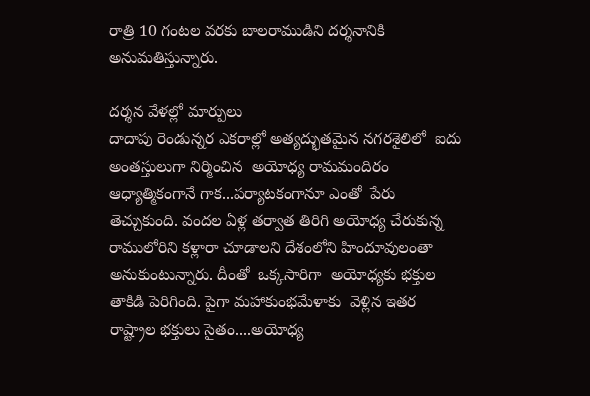రాత్రి 10 గంటల వరకు బాలరాముడిని దర్శనానికి అనుమతిస్తున్నారు.

దర్శన వేళల్లో మార్పులు
దాదాపు రెండున్నర ఎకరాల్లో అత్యద్భుతమైన నగరశైలిలో  ఐదు  అంతస్తులుగా నిర్మించిన  అయోధ్య రామమందిరం  ఆధ్యాత్మికంగానే గాక...పర్యాటకంగానూ ఎంతో  పేరు తెచ్చుకుంది. వందల ఏళ్ల తర్వాత తిరిగి అయోధ్య చేరుకున్న రాములోరిని కళ్లారా చూడాలని దేశంలోని హిందూవులంతా అనుకుంటున్నారు. దీంతో  ఒక్కసారిగా  అయోధ్యకు భక్తుల తాకిడి పెరిగింది. పైగా మహాకుంభమేళాకు  వెళ్లిన ఇతర  రాష్ట్రాల భక్తులు సైతం....అయోధ్య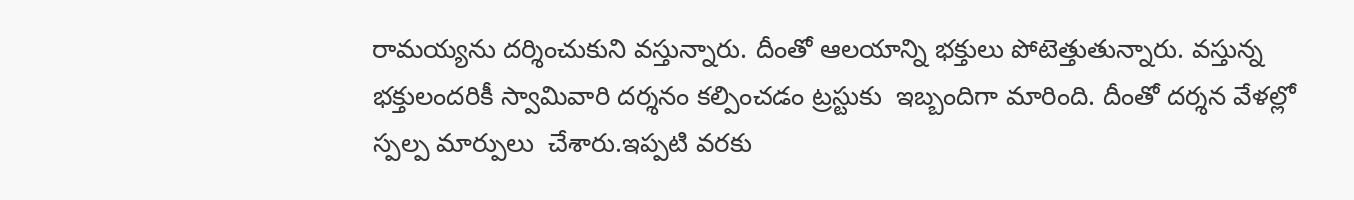రామయ్యను దర్శించుకుని వస్తున్నారు. దీంతో ఆలయాన్ని భక్తులు పోటెత్తుతున్నారు. వస్తున్న భక్తులందరికీ స్వామివారి దర్శనం కల్పించడం ట్రస్టుకు  ఇబ్బందిగా మారింది. దీంతో దర్శన వేళల్లో స్పల్ప మార్పులు  చేశారు.ఇప్పటి వరకు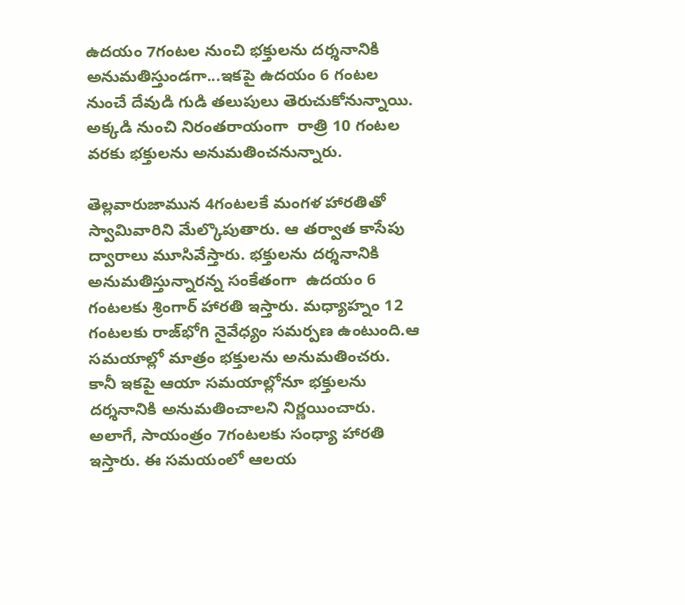ఉదయం 7గంటల నుంచి భక్తులను దర్శనానికి అనుమతిస్తుండగా...ఇకపై ఉదయం 6 గంటల నుంచే దేవుడి గుడి తలుపులు తెరుచుకోనున్నాయి. అక్కడి నుంచి నిరంతరాయంగా  రాత్రి 10 గంటల వరకు భక్తులను అనుమతించనున్నారు.

తెల్లవారుజామున 4గంటలకే మంగళ హారతితో స్వామివారిని మేల్కొపుతారు. ఆ తర్వాత కాసేపు ద్వారాలు మూసివేస్తారు. భక్తులను దర్శనానికి అనుమతిస్తున్నారన్న సంకేతంగా  ఉదయం 6 గంటలకు శ్రింగార్ హారతి ఇస్తారు. మధ్యాహ్నం 12 గంటలకు రాజ్‌భోగి నైవేధ్యం సమర్పణ ఉంటుంది.ఆ సమయాల్లో మాత్రం భక్తులను అనుమతించరు. కానీ ఇకపై ఆయా సమయాల్లోనూ భక్తులను దర్శనానికి అనుమతించాలని నిర్ణయించారు. అలాగే, సాయంత్రం 7గంటలకు సంధ్యా హారతి ఇస్తారు. ఈ సమయంలో ఆలయ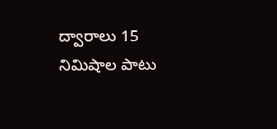ద్వారాలు 15 నిమిషాల పాటు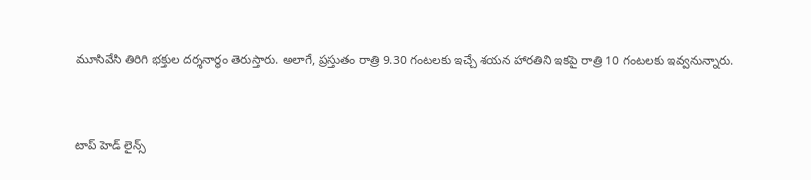మూసివేసి తిరిగి భక్తుల దర్శనార్థం తెరుస్తారు. అలాగే, ప్రస్తుతం రాత్రి 9.30 గంటలకు ఇచ్చే శయన హారతిని ఇకపై రాత్రి 10 గంటలకు ఇవ్వనున్నారు.



టాప్ హెడ్ లైన్స్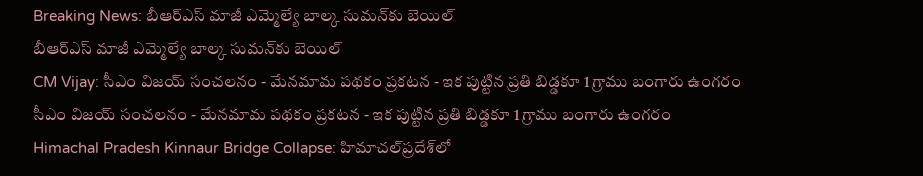Breaking News: బీఆర్‌ఎస్‌ మాజీ ఎమ్మెల్యే బాల్క సుమన్‌కు బెయిల్
బీఆర్‌ఎస్‌ మాజీ ఎమ్మెల్యే బాల్క సుమన్‌కు బెయిల్
CM Vijay: సీఎం విజయ్ సంచలనం - మేనమామ పథకం ప్రకటన - ఇక పుట్టిన ప్రతి బిడ్డకూ 1 గ్రాము బంగారు ఉంగరం
సీఎం విజయ్ సంచలనం - మేనమామ పథకం ప్రకటన - ఇక పుట్టిన ప్రతి బిడ్డకూ 1 గ్రాము బంగారు ఉంగరం
Himachal Pradesh Kinnaur Bridge Collapse: హిమాచల్‌ప్రదేశ్‌లో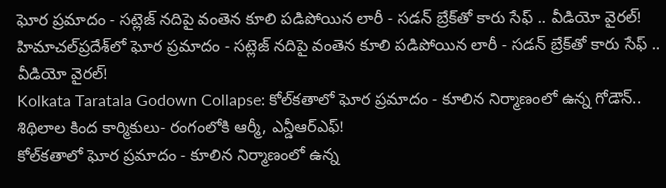ఘోర ప్రమాదం - సట్లెజ్ నదిపై వంతెన కూలి పడిపోయిన లారీ - సడన్ బ్రేక్‌తో కారు సేఫ్ .. వీడియో వైరల్!
హిమాచల్‌ప్రదేశ్‌లో ఘోర ప్రమాదం - సట్లెజ్ నదిపై వంతెన కూలి పడిపోయిన లారీ - సడన్ బ్రేక్‌తో కారు సేఫ్ .. వీడియో వైరల్!
Kolkata Taratala Godown Collapse: కోల్‌కతాలో ఘోర ప్రమాదం - కూలిన నిర్మాణంలో ఉన్న గోడౌన్.. శిథిలాల కింద కార్మికులు- రంగంలోకి ఆర్మీ, ఎన్డీఆర్ఎఫ్!
కోల్‌కతాలో ఘోర ప్రమాదం - కూలిన నిర్మాణంలో ఉన్న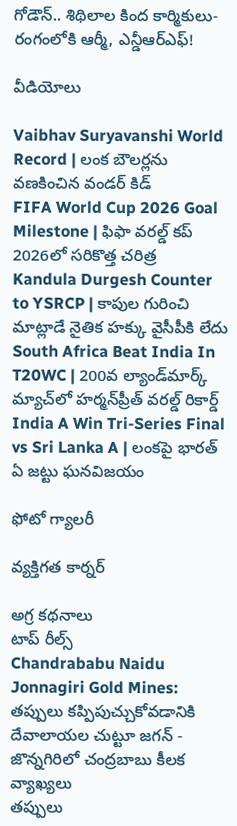గోడౌన్.. శిథిలాల కింద కార్మికులు- రంగంలోకి ఆర్మీ, ఎన్డీఆర్ఎఫ్!

వీడియోలు

Vaibhav Suryavanshi World Record | లంక బౌలర్లను వణకించిన వండర్ కిడ్
FIFA World Cup 2026 Goal Milestone | ఫిఫా వరల్డ్ కప్ 2026లో సరికొత్త చరిత్ర
Kandula Durgesh Counter to YSRCP | కాపుల గురించి మాట్లాడే నైతిక హక్కు వైసీపీకి లేదు
South Africa Beat India In T20WC | 200వ ల్యాండ్‌మార్క్ మ్యాచ్‌లో హర్మన్‌ప్రీత్ వరల్డ్ రికార్డ్
India A Win Tri-Series Final vs Sri Lanka A | లంకపై భారత్ ఏ జట్టు ఘనవిజయం

ఫోటో గ్యాలరీ

వ్యక్తిగత కార్నర్

అగ్ర కథనాలు
టాప్ రీల్స్
Chandrababu Naidu Jonnagiri Gold Mines: తప్పులు కప్పిపుచ్చుకోవడానికి దేవాలాయల చుట్టూ జగన్ - జొన్నగిరిలో చంద్రబాబు కీలక వ్యాఖ్యలు
తప్పులు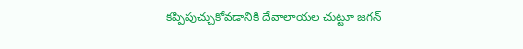కప్పిపుచ్చుకోవడానికి దేవాలాయల చుట్టూ జగన్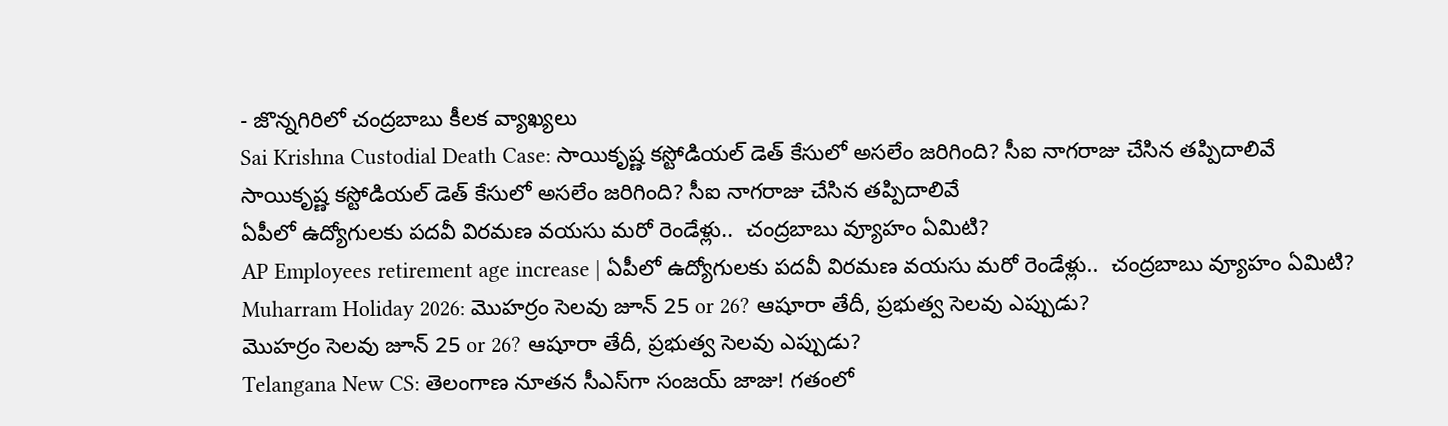- జొన్నగిరిలో చంద్రబాబు కీలక వ్యాఖ్యలు
Sai Krishna Custodial Death Case: సాయికృష్ణ కస్టోడియల్ డెత్ కేసులో అసలేం జరిగింది? సీఐ నాగరాజు చేసిన తప్పిదాలివే
సాయికృష్ణ కస్టోడియల్ డెత్ కేసులో అసలేం జరిగింది? సీఐ నాగరాజు చేసిన తప్పిదాలివే
ఏపీలో ఉద్యోగులకు పదవీ విరమణ వయసు మరో రెండేళ్లు..  చంద్రబాబు వ్యూహం ఏమిటి?
AP Employees retirement age increase | ఏపీలో ఉద్యోగులకు పదవీ విరమణ వయసు మరో రెండేళ్లు..  చంద్రబాబు వ్యూహం ఏమిటి?
Muharram Holiday 2026: మొహర్రం సెలవు జూన్ 25 or 26? ఆషూరా తేదీ, ప్రభుత్వ సెలవు ఎప్పుడు?
మొహర్రం సెలవు జూన్ 25 or 26? ఆషూరా తేదీ, ప్రభుత్వ సెలవు ఎప్పుడు?
Telangana New CS: తెలంగాణ నూతన సీఎస్‌గా సంజయ్ జాజు! గతంలో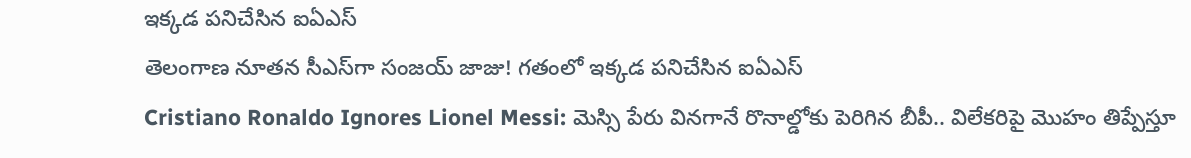ఇక్కడ పనిచేసిన ఐఏఎస్
తెలంగాణ నూతన సీఎస్‌గా సంజయ్ జాజు! గతంలో ఇక్కడ పనిచేసిన ఐఏఎస్
Cristiano Ronaldo Ignores Lionel Messi: మెస్సి పేరు వినగానే రొనాల్డోకు పెరిగిన బీపీ.. విలేకరిపై మొహం తిప్పేస్తూ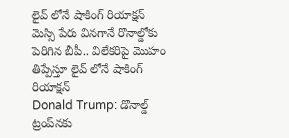లైవ్ లోనే షాకింగ్ రియాక్షన్
మెస్సి పేరు వినగానే రొనాల్డోకు పెరిగిన బీపీ.. విలేకరిపై మొహం తిప్పేస్తూ లైవ్ లోనే షాకింగ్ రియాక్షన్
Donald Trump: డొనాల్డ్ ట్రంప్‌నకు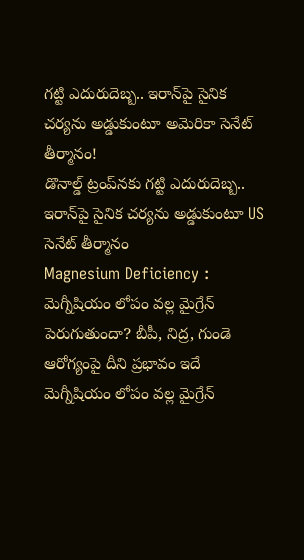గట్టి ఎదురుదెబ్బ.. ఇరాన్‌పై సైనిక చర్యను అడ్డుకుంటూ అమెరికా సెనేట్ తీర్మానం!
డొనాల్డ్ ట్రంప్‌నకు గట్టి ఎదురుదెబ్బ.. ఇరాన్‌పై సైనిక చర్యను అడ్డుకుంటూ US సెనేట్ తీర్మానం
Magnesium Deficiency : మెగ్నీషియం లోపం వల్ల మైగ్రేన్ పెరుగుతుందా? బీపీ, నిద్ర, గుండె ఆరోగ్యంపై దీని ప్రభావం ఇదే
మెగ్నీషియం లోపం వల్ల మైగ్రేన్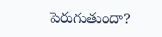పెరుగుతుందా?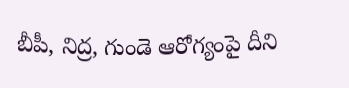బీపీ, నిద్ర, గుండె ఆరోగ్యంపై దీని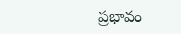ప్రభావం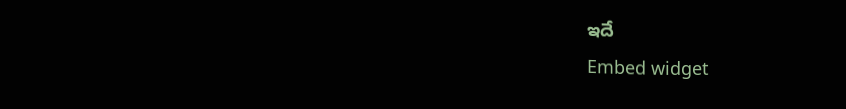ఇదే
Embed widget